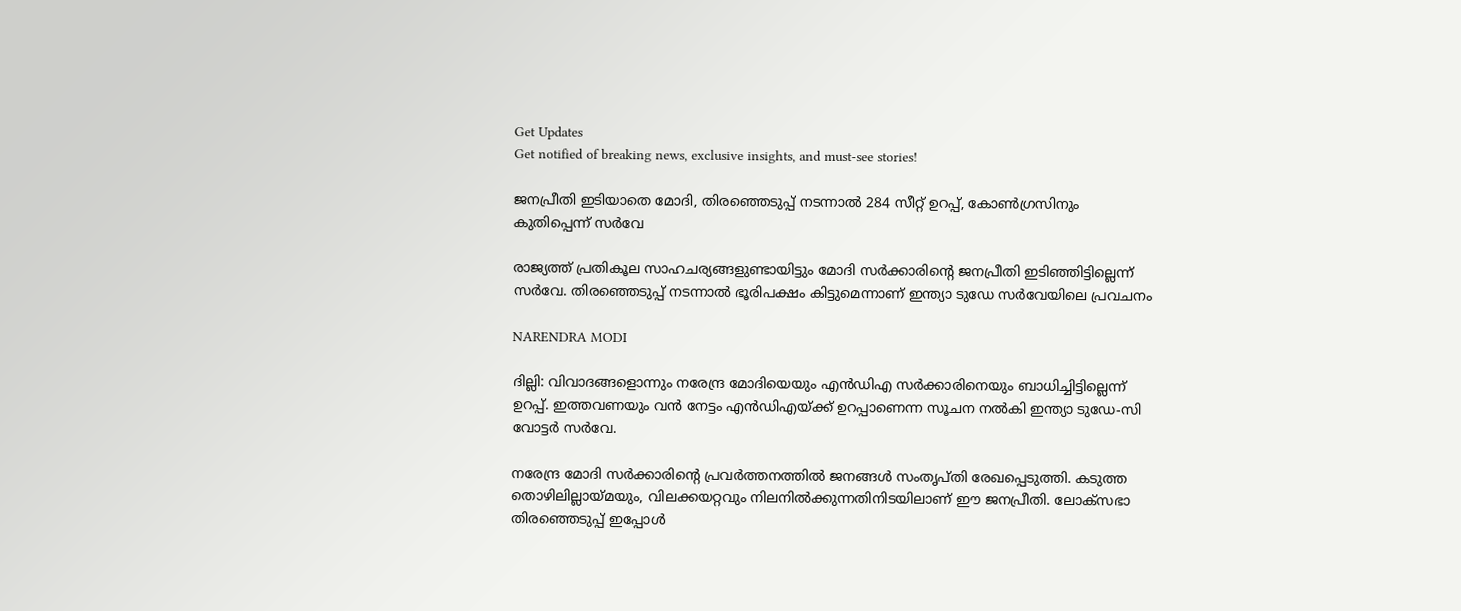Get Updates
Get notified of breaking news, exclusive insights, and must-see stories!

ജനപ്രീതി ഇടിയാതെ മോദി, തിരഞ്ഞെടുപ്പ് നടന്നാല്‍ 284 സീറ്റ് ഉറപ്പ്, കോണ്‍ഗ്രസിനും കുതിപ്പെന്ന് സര്‍വേ

രാജ്യത്ത് പ്രതികൂല സാഹചര്യങ്ങളുണ്ടായിട്ടും മോദി സര്‍ക്കാരിന്റെ ജനപ്രീതി ഇടിഞ്ഞിട്ടില്ലെന്ന് സര്‍വേ. തിരഞ്ഞെടുപ്പ് നടന്നാല്‍ ഭൂരിപക്ഷം കിട്ടുമെന്നാണ് ഇന്ത്യാ ടുഡേ സര്‍വേയിലെ പ്രവചനം

NARENDRA MODI

ദില്ലി: വിവാദങ്ങളൊന്നും നരേന്ദ്ര മോദിയെയും എന്‍ഡിഎ സര്‍ക്കാരിനെയും ബാധിച്ചിട്ടില്ലെന്ന് ഉറപ്പ്. ഇത്തവണയും വന്‍ നേട്ടം എന്‍ഡിഎയ്ക്ക് ഉറപ്പാണെന്ന സൂചന നല്‍കി ഇന്ത്യാ ടുഡേ-സി വോട്ടര്‍ സര്‍വേ.

നരേന്ദ്ര മോദി സര്‍ക്കാരിന്റെ പ്രവര്‍ത്തനത്തില്‍ ജനങ്ങള്‍ സംതൃപ്തി രേഖപ്പെടുത്തി. കടുത്ത തൊഴിലില്ലായ്മയും, വിലക്കയറ്റവും നിലനില്‍ക്കുന്നതിനിടയിലാണ് ഈ ജനപ്രീതി. ലോക്‌സഭാ തിരഞ്ഞെടുപ്പ് ഇപ്പോള്‍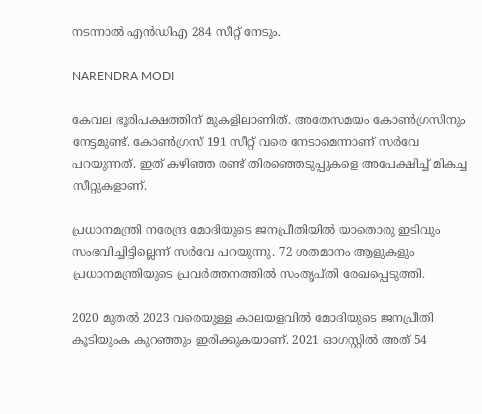നടന്നാല്‍ എന്‍ഡിഎ 284 സീറ്റ് നേടും.

NARENDRA MODI

കേവല ഭൂരിപക്ഷത്തിന് മുകളിലാണിത്. അതേസമയം കോണ്‍ഗ്രസിനും നേട്ടമുണ്ട്. കോണ്‍ഗ്രസ് 191 സീറ്റ് വരെ നേടാമെന്നാണ് സര്‍വേ പറയുന്നത്. ഇത് കഴിഞ്ഞ രണ്ട് തിരഞ്ഞെടുപ്പുകളെ അപേക്ഷിച്ച് മികച്ച സീറ്റുകളാണ്.

പ്രധാനമന്ത്രി നരേന്ദ്ര മോദിയുടെ ജനപ്രീതിയില്‍ യാതൊരു ഇടിവും സംഭവിച്ചിട്ടില്ലെന്ന് സര്‍വേ പറയുന്നു. 72 ശതമാനം ആളുകളും പ്രധാനമന്ത്രിയുടെ പ്രവര്‍ത്തനത്തില്‍ സംതൃപ്തി രേഖപ്പെടുത്തി.

2020 മുതല്‍ 2023 വരെയുള്ള കാലയളവില്‍ മോദിയുടെ ജനപ്രീതി കൂടിയുംക കുറഞ്ഞും ഇരിക്കുകയാണ്. 2021 ഓഗസ്റ്റില്‍ അത് 54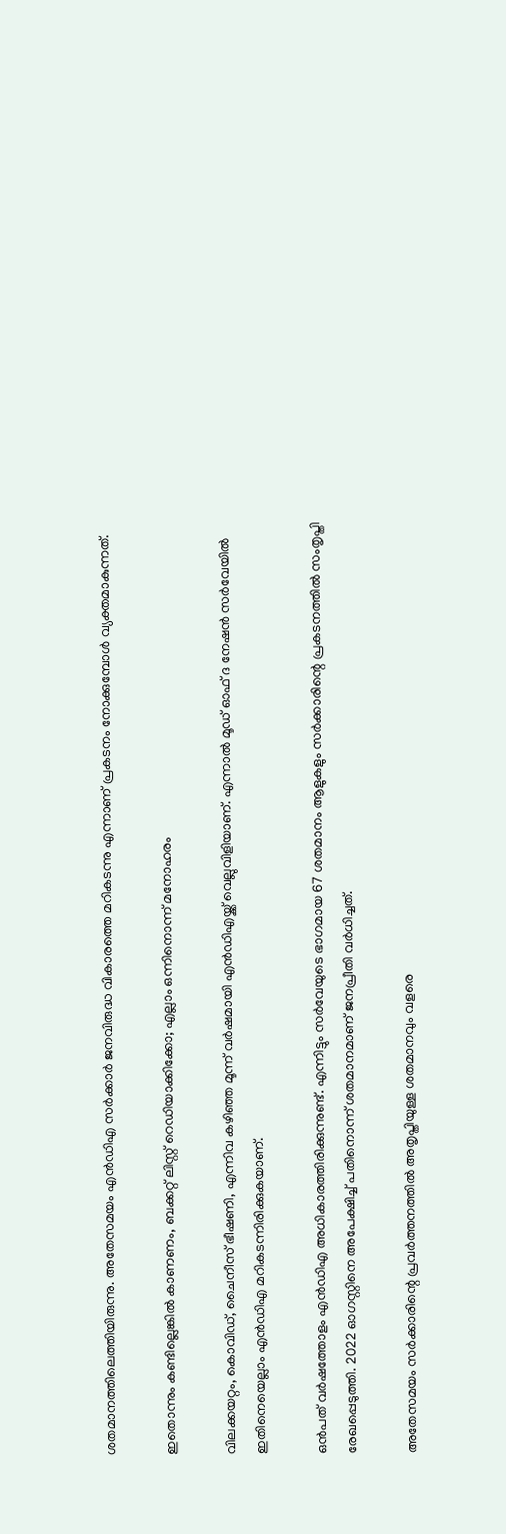ശതമാനത്തിലെത്തിയിരുന്നു. അതേസമയം എന്‍ഡിഎ സര്‍ക്കാര്‍ ജനവിരുദ്ധ വികാരത്തെ മറികടന്നു എന്നാണ് പ്രകടനം നോക്കുമ്പോള്‍ വ്യക്തമാകുന്നത്.

ഇതൊന്നും കണ്ടില്ലെങ്കില്‍ കാണണം, ബക്കറ്റ് ലിസ്റ്റ് റെഡിയാക്കിക്കോ; എല്ലാം ഒന്നിനൊന്ന് മനോഹരം

വിലക്കയറ്റം, കൊവിഡ്, ചൈനീസ് ഭീഷണി, എന്നിവ കഴിഞ്ഞ മൂന്ന് വര്‍ഷമായി എന്‍ഡിഎയ്ക്ക് വെല്ലുവിളിയാണ്. എന്നാല്‍ മൂഡ് ഓഫ് ദ നേഷന്‍ സര്‍വേയില്‍ ഇതിനെയെല്ലാം എന്‍ഡിഎ മറികടന്നിരിക്കുകയാണ്.

ഒന്‍പത് വര്‍ഷത്തോളം എന്‍ഡിഎ അധികാരത്തിരിക്കുന്നുണ്ട്. എന്നിട്ടും സര്‍വേയുടെ ഭാഗമായ 67 ശതമാനം ആളുകളും സര്‍ക്കാരിന്റെ പ്രകടനത്തില്‍ സംതൃപ്തി രേഖപ്പെടുത്തി. 2022 ഓഗസ്റ്റിനെ അപേക്ഷിച്ച് പതിനൊന്ന് ശതമാനമാണ് ജനപ്രീതി വര്‍ധിച്ചത്.

അതേസമയം സര്‍ക്കാരിന്റെ പ്രവര്‍ത്തനത്തില്‍ അതൃപ്തിയുള്ള ശതമാനവും വളരെ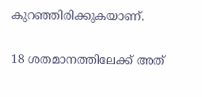കുറഞ്ഞിരിക്കുകയാണ്.

18 ശതമാനത്തിലേക്ക് അത്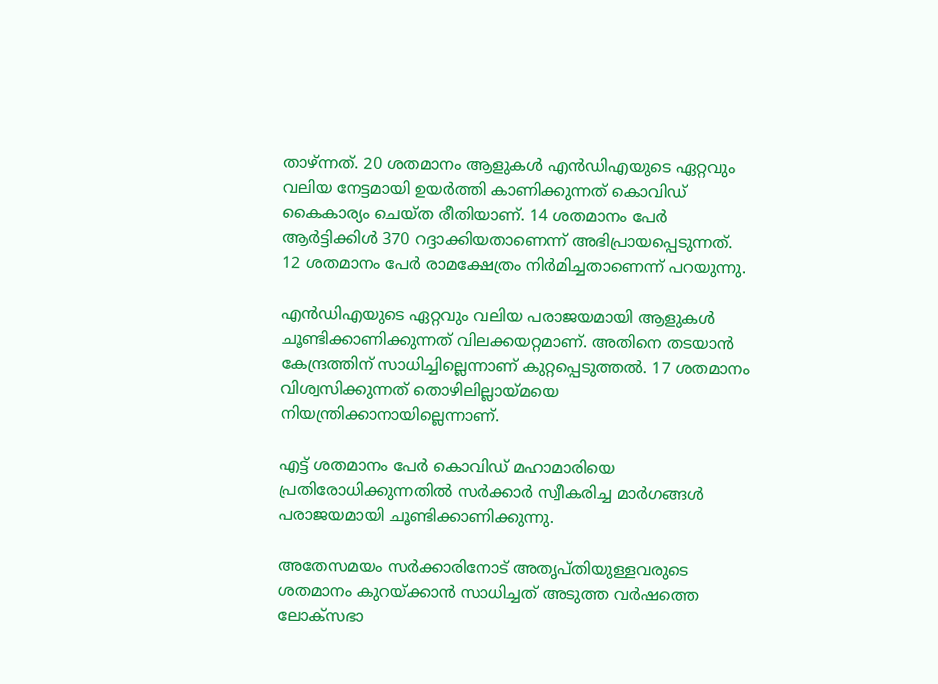താഴ്ന്നത്. 20 ശതമാനം ആളുകള്‍ എന്‍ഡിഎയുടെ ഏറ്റവും വലിയ നേട്ടമായി ഉയര്‍ത്തി കാണിക്കുന്നത് കൊവിഡ് കൈകാര്യം ചെയ്ത രീതിയാണ്. 14 ശതമാനം പേര്‍ ആര്‍ട്ടിക്കിള്‍ 370 റദ്ദാക്കിയതാണെന്ന് അഭിപ്രായപ്പെടുന്നത്. 12 ശതമാനം പേര്‍ രാമക്ഷേത്രം നിര്‍മിച്ചതാണെന്ന് പറയുന്നു.

എന്‍ഡിഎയുടെ ഏറ്റവും വലിയ പരാജയമായി ആളുകള്‍ ചൂണ്ടിക്കാണിക്കുന്നത് വിലക്കയറ്റമാണ്. അതിനെ തടയാന്‍ കേന്ദ്രത്തിന് സാധിച്ചില്ലെന്നാണ് കുറ്റപ്പെടുത്തല്‍. 17 ശതമാനം വിശ്വസിക്കുന്നത് തൊഴിലില്ലായ്മയെ നിയന്ത്രിക്കാനായില്ലെന്നാണ്.

എട്ട് ശതമാനം പേര്‍ കൊവിഡ് മഹാമാരിയെ പ്രതിരോധിക്കുന്നതില്‍ സര്‍ക്കാര്‍ സ്വീകരിച്ച മാര്‍ഗങ്ങള്‍ പരാജയമായി ചൂണ്ടിക്കാണിക്കുന്നു.

അതേസമയം സര്‍ക്കാരിനോട് അതൃപ്തിയുള്ളവരുടെ ശതമാനം കുറയ്ക്കാന്‍ സാധിച്ചത് അടുത്ത വര്‍ഷത്തെ ലോക്‌സഭാ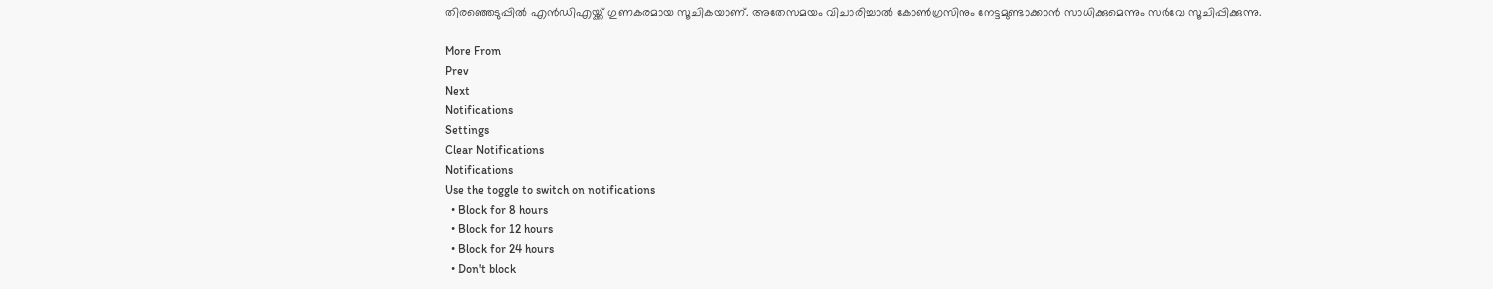തിരഞ്ഞെടുപ്പില്‍ എന്‍ഡിഎയ്ക്ക് ഗുണകരമായ സൂചികയാണ്. അതേസമയം വിചാരിച്ചാല്‍ കോണ്‍ഗ്രസിനും നേട്ടമുണ്ടാക്കാന്‍ സാധിക്കുമെന്നും സര്‍വേ സൂചിപ്പിക്കുന്നു.

More From
Prev
Next
Notifications
Settings
Clear Notifications
Notifications
Use the toggle to switch on notifications
  • Block for 8 hours
  • Block for 12 hours
  • Block for 24 hours
  • Don't block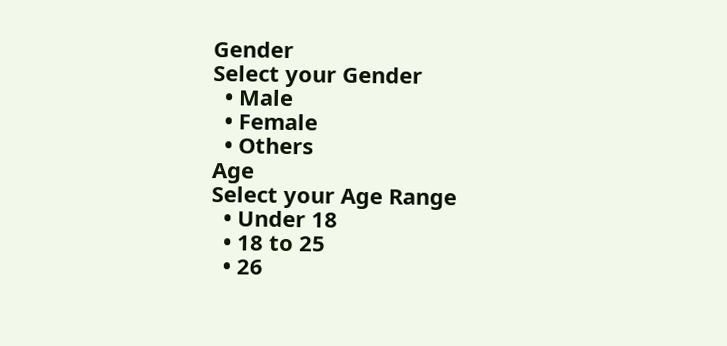Gender
Select your Gender
  • Male
  • Female
  • Others
Age
Select your Age Range
  • Under 18
  • 18 to 25
  • 26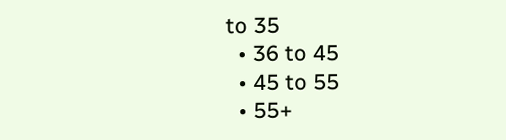to 35
  • 36 to 45
  • 45 to 55
  • 55+